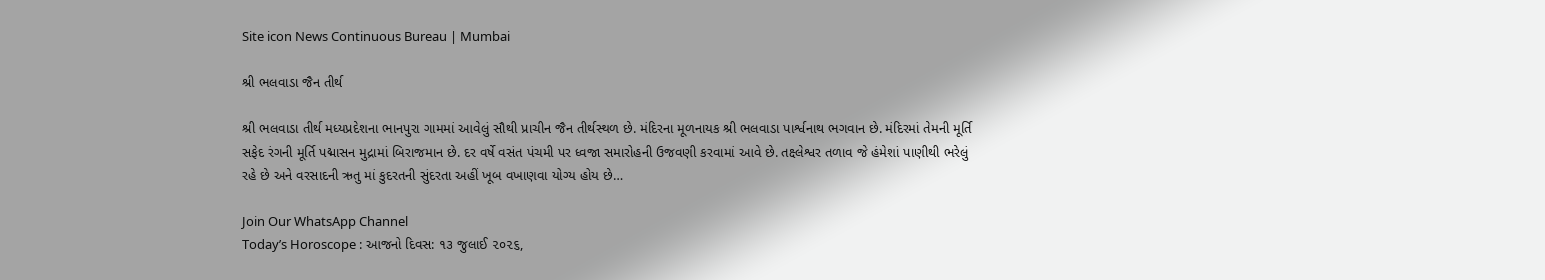Site icon News Continuous Bureau | Mumbai

શ્રી ભલવાડા જૈન તીર્થ

શ્રી ભલવાડા તીર્થ મધ્યપ્રદેશના ભાનપુરા ગામમાં આવેલું સૌથી પ્રાચીન જૈન તીર્થસ્થળ છે. મંદિરના મૂળનાયક શ્રી ભલવાડા પાર્શ્વનાથ ભગવાન છે. મંદિરમાં તેમની મૂર્તિ સફેદ રંગની મૂર્તિ પદ્માસન મુદ્રામાં બિરાજમાન છે. દર વર્ષે વસંત પંચમી પર ધ્વજા સમારોહની ઉજવણી કરવામાં આવે છે. તક્ષ્લેશ્વર તળાવ જે હંમેશાં પાણીથી ભરેલું રહે છે અને વરસાદની ઋતુ માં કુદરતની સુંદરતા અહીં ખૂબ વખાણવા યોગ્ય હોય છે…

Join Our WhatsApp Channel
Today’s Horoscope : આજનો દિવસ: ૧૩ જુલાઈ ૨૦૨૬,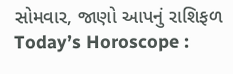સોમવાર, જાણો આપનું રાશિફળ
Today’s Horoscope :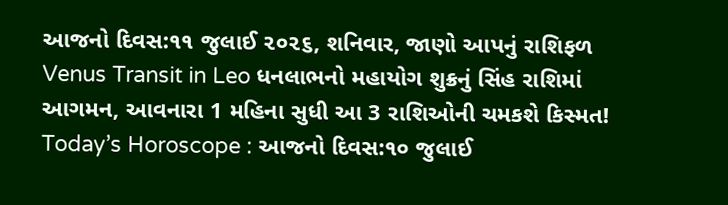આજનો દિવસ:૧૧ જુલાઈ ૨૦૨૬, શનિવાર, જાણો આપનું રાશિફળ
Venus Transit in Leo ધનલાભનો મહાયોગ શુક્રનું સિંહ રાશિમાં આગમન, આવનારા 1 મહિના સુધી આ 3 રાશિઓની ચમકશે કિસ્મત!
Today’s Horoscope : આજનો દિવસ:૧૦ જુલાઈ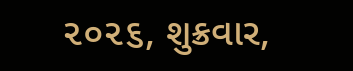૨૦૨૬, શુક્રવાર,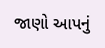જાણો આપનું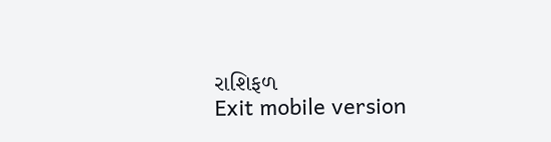રાશિફળ
Exit mobile version